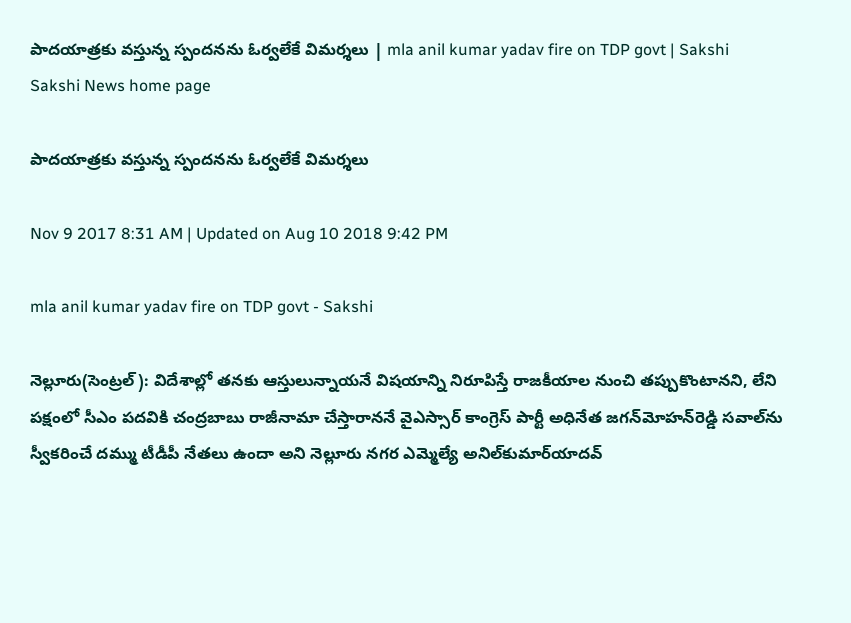పాదయాత్రకు వస్తున్న స్పందనను ఓర్వలేకే విమర్శలు | mla anil kumar yadav fire on TDP govt | Sakshi
Sakshi News home page

పాదయాత్రకు వస్తున్న స్పందనను ఓర్వలేకే విమర్శలు

Nov 9 2017 8:31 AM | Updated on Aug 10 2018 9:42 PM

mla anil kumar yadav fire on TDP govt - Sakshi

నెల్లూరు(సెంట్రల్‌): విదేశాల్లో తనకు ఆస్తులున్నాయనే విషయాన్ని నిరూపిస్తే రాజకీయాల నుంచి తప్పుకొంటానని, లేని పక్షంలో సీఎం పదవికి చంద్రబాబు రాజీనామా చేస్తారాననే వైఎస్సార్‌ కాంగ్రెస్‌ పార్టీ అధినేత జగన్‌మోహన్‌రెడ్డి సవాల్‌ను స్వీకరించే దమ్ము టీడీపీ నేతలు ఉందా అని నెల్లూరు నగర ఎమ్మెల్యే అనిల్‌కుమార్‌యాదవ్‌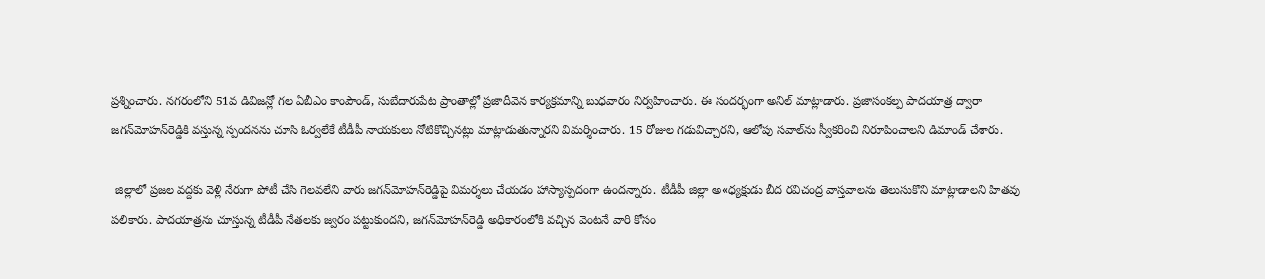ప్రశ్నించారు. నగరంలోని 51వ డివిజన్లో గల ఏబీఎం కాంపౌండ్, సుబేదారుపేట ప్రాంతాల్లో ప్రజాదీవెన కార్యక్రమాన్ని బుధవారం నిర్వహించారు. ఈ సందర్భంగా అనిల్‌ మాట్లాడారు. ప్రజాసంకల్ప పాదయాత్ర ద్వారా జగన్‌మోహన్‌రెడ్డికి వస్తున్న స్పందనను చూసి ఓర్వలేకే టీడీపీ నాయకులు నోటికొచ్చినట్లు మాట్లాడుతున్నారని విమర్శించారు. 15 రోజుల గడువిచ్చారని, ఆలోపు సవాల్‌ను స్వీకరించి నిరూపించాలని డిమాండ్‌ చేశారు.

 జిల్లాలో ప్రజల వద్దకు వెళ్లి నేరుగా పోటీ చేసి గెలవలేని వారు జగన్‌మోహన్‌రెడ్డిపై విమర్శలు చేయడం హాస్యాస్పదంగా ఉందన్నారు. టీడీపీ జిల్లా అ«ధ్యక్షుడు బీద రవిచంద్ర వాస్తవాలను తెలుసుకొని మాట్లాడాలని హితవు పలికారు. పాదయాత్రను చూస్తున్న టీడీపీ నేతలకు జ్వరం పట్టుకుందని, జగన్‌మోహన్‌రెడ్డి అధికారంలోకి వచ్చిన వెంటనే వారి కోసం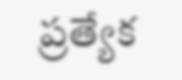ప్రత్యేక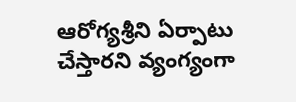ఆరోగ్యశ్రీని ఏర్పాటు చేస్తారని వ్యంగ్యంగా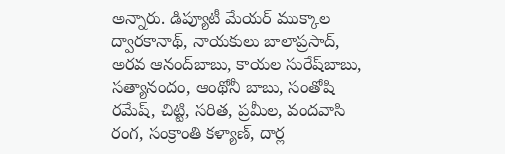అన్నారు. డిప్యూటీ మేయర్‌ ముక్కాల ద్వారకానాథ్, నాయకులు బాలాప్రసాద్, అరవ ఆనంద్‌బాబు, కాయల సురేష్‌బాబు, సత్యానందం, ఆంథోనీ బాబు, సంతోషి రమేష్, చిట్టి, సరిత, ప్రమీల, వందవాసి రంగ, సంక్రాంతి కళ్యాణ్, దార్ల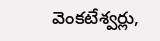వెంకటేశ్వర్లు,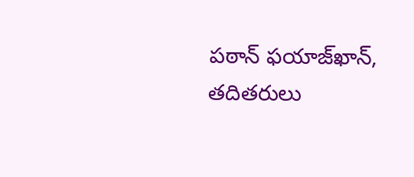పఠాన్‌ ఫయాజ్‌ఖాన్, తదితరులు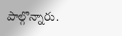పాల్గొన్నారు.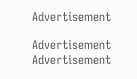Advertisement

Advertisement
Advertisement